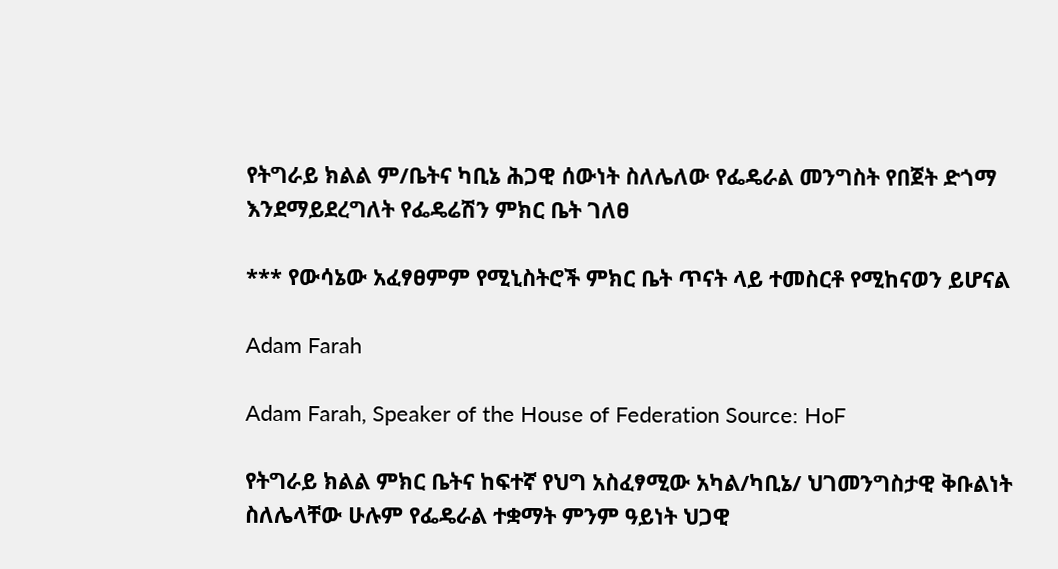የትግራይ ክልል ም/ቤትና ካቢኔ ሕጋዊ ሰውነት ስለሌለው የፌዴራል መንግስት የበጀት ድጎማ እንደማይደረግለት የፌዴሬሽን ምክር ቤት ገለፀ

*** የውሳኔው አፈፃፀምም የሚኒስትሮች ምክር ቤት ጥናት ላይ ተመስርቶ የሚከናወን ይሆናል

Adam Farah

Adam Farah, Speaker of the House of Federation Source: HoF

የትግራይ ክልል ምክር ቤትና ከፍተኛ የህግ አስፈፃሚው አካል/ካቢኔ/ ህገመንግስታዊ ቅቡልነት ስለሌላቸው ሁሉም የፌዴራል ተቋማት ምንም ዓይነት ህጋዊ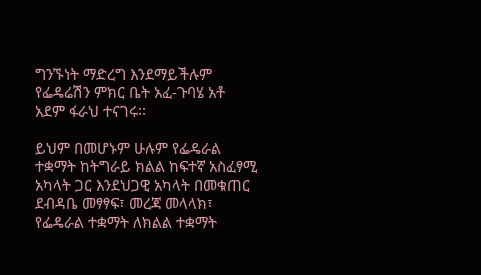ግንኙነት ማድረግ እንደማይችሉም የፌዴሬሽን ምክር ቤት አፈ-ጉባሄ አቶ አደም ፋራህ ተናገሩ፡፡

ይህም በመሆኑም ሁሉም የፌዴራል ተቋማት ከትግራይ ክልል ከፍተኛ አስፈፃሚ አካላት ጋር እንደህጋዊ አካላት በመቁጠር ደብዳቤ መፃፃፍ፣ መረጃ መላላክ፣ የፌዴራል ተቋማት ለክልል ተቋማት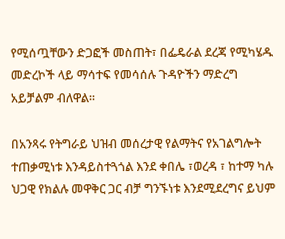የሚሰጧቸውን ድጋፎች መስጠት፣ በፌዴራል ደረጃ የሚካሄዱ መድረኮች ላይ ማሳተፍ የመሳሰሉ ጉዳዮችን ማድረግ አይቻልም ብለዋል፡፡

በአንጻሩ የትግራይ ህዝብ መሰረታዊ የልማትና የአገልግሎት ተጠቃሚነቱ እንዳይስተጓጎል እንደ ቀበሌ ፣ወረዳ ፣ ከተማ ካሉ ህጋዊ የክልሉ መዋቅር ጋር ብቻ ግንኙነቱ እንደሚደረግና ይህም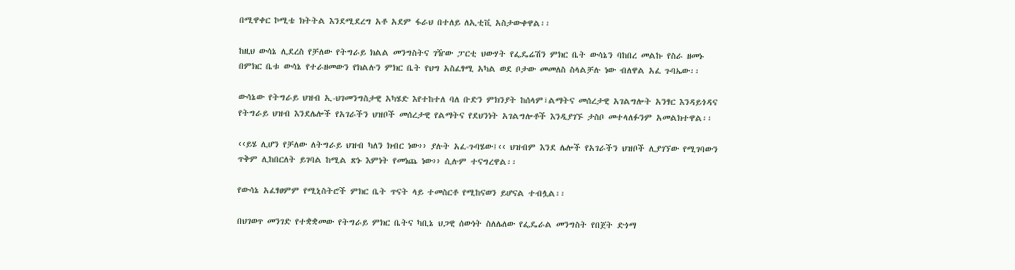በሚዋቀር ኮሚቴ ክትትል እንደሚደረግ አቶ አደም ፋራህ በተለይ ለኢቲቪ አስታውቀዋል፡፡

ከዚህ ውሳኔ ሊደረስ የቻለው የትግራይ ክልል መንግስትና ገዥው ፓርቲ ህውሃት የፌዴሬሽን ምክር ቤት ውሳኔን ባከበረ መልኩ የስራ ዘመኑ በምክር ቤቱ ውሳኔ የተራዘመውን የክልሉን ምክር ቤት የህግ አስፈፃሚ አካል ወደ ቦታው መመለስ ስላልቻሉ ነው ብለዋል አፈ ጉባኤው፡፡

ውሳኔው የትግራይ ህዝብ ኢ-ህገመንግስታዊ አካሄድ እየተከተለ ባለ ቡድን ምክንያት ከሰላም፣ልማትና መሰረታዊ አገልግሎት አንፃር እንዳይጎዳና የትግራይ ህዝብ እንደሌሎች የአገራችን ህዝቦች መሰረታዊ የልማትና የደህንነት አገልግሎቶች እንዲያገኙ ታስቦ መተላለፉንም አመልክተዋል፡፡

‹‹ይሄ ሊሆን የቻለው ለትግራይ ህዝብ ካለን ክብር ነው›› ያሉት አፈ-ጉባሄው፤‹‹ ህዝብም እንደ ሌሎች የአገራችን ህዝቦች ሊያገኘው የሚገባውን ጥቅም ሊከበርለት ይገባል ከሚል ጽኑ እምነት የመነጨ ነው›› ሲሉም ተናግረዋል፡፡

የውሳኔ አፈፃፀምም የሚኒስትሮች ምክር ቤት ጥናት ላይ ተመስርቶ የሚከናወን ይሆናል ተብሏል፡፡

በህገወጥ መንገድ የተቋቋመው የትግራይ ምክር ቤትና ካቢኔ ህጋዊ ሰውነት ስለሌለው የፌዴራል መንግስት የበጀት ድጎማ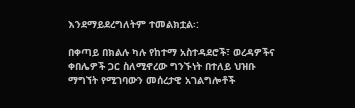እንደማይደረግለትም ተመልክቷል፡:

በቀጣይ በክልሉ ካሉ የከተማ አስተዳደሮች፣ ወረዳዎችና ቀበሌዎች ጋር ስለሚኖረው ግንኙነት በተለይ ህዝቡ ማግኘት የሚገባውን መሰረታዊ አገልግሎቶች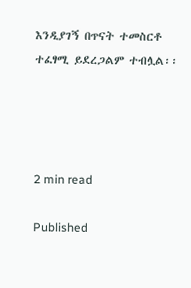እንዲያገኝ በጥናት ተመስርቶ ተፈፃሚ ይደረጋልም ተብሏል፡፡




2 min read

Published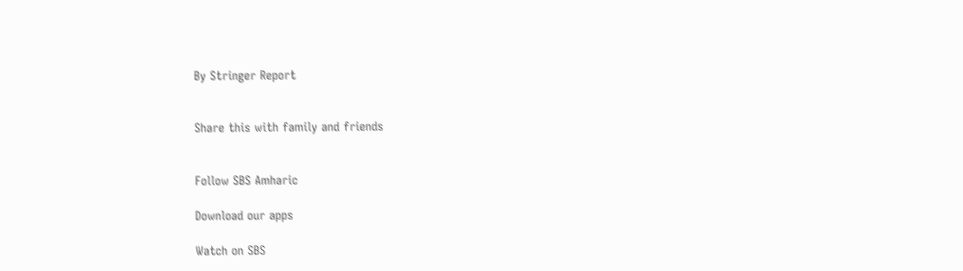By Stringer Report


Share this with family and friends


Follow SBS Amharic

Download our apps

Watch on SBS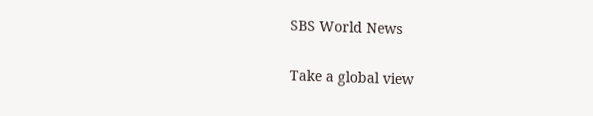SBS World News

Take a global view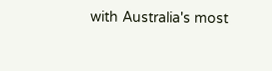with Australia's most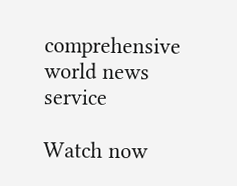comprehensive world news service

Watch now